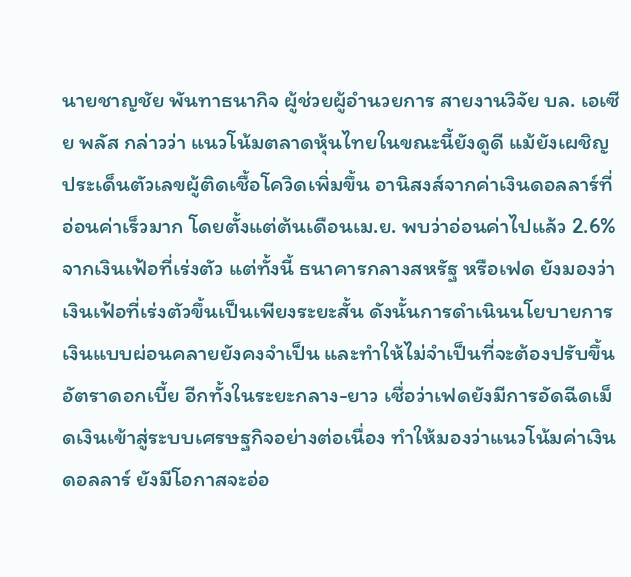นายชาญชัย พันทาธนากิจ ผู้ช่วยผู้อำนวยการ สายงานวิจัย บล. เอเซีย พลัส กล่าวว่า แนวโน้มตลาดหุ้นไทยในขณะนี้ยังดูดี แม้ยังเผชิญประเด็นตัวเลขผู้ติดเชื้อโควิดเพิ่มขึ้น อานิสงส์จากค่าเงินดอลลาร์ที่อ่อนค่าเร็วมาก โดยตั้งแต่ต้นเดือนเม.ย. พบว่าอ่อนค่าไปแล้ว 2.6% จากเงินเฟ้อที่เร่งตัว แต่ทั้งนี้ ธนาคารกลางสหรัฐ หรือเฟด ยังมองว่าเงินเฟ้อที่เร่งตัวขึ้นเป็นเพียงระยะสั้น ดังนั้นการดำเนินนโยบายการเงินแบบผ่อนคลายยังคงจำเป็น และทำให้ไม่จำเป็นที่จะต้องปรับขึ้นอัตราดอกเบี้ย อีกทั้งในระยะกลาง-ยาว เชื่อว่าเฟดยังมีการอัดฉีดเม็ดเงินเข้าสู่ระบบเศรษฐกิจอย่างต่อเนื่อง ทำให้มองว่าแนวโน้มค่าเงินดอลลาร์ ยังมีโอกาสจะอ่อ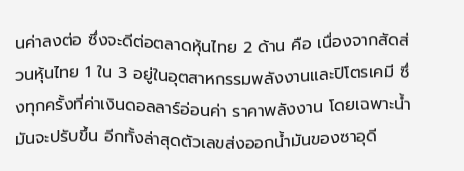นค่าลงต่อ ซึ่งจะดีต่อตลาดหุ้นไทย 2 ด้าน คือ เนื่องจากสัดส่วนหุ้นไทย 1 ใน 3 อยู่ในอุตสาหกรรมพลังงานและปิโตรเคมี ซึ่งทุกครั้งที่ค่าเงินดอลลาร์อ่อนค่า ราคาพลังงาน โดยเฉพาะน้ำมันจะปรับขึ้น อีกทั้งล่าสุดตัวเลขส่งออกน้ำมันของซาอุดี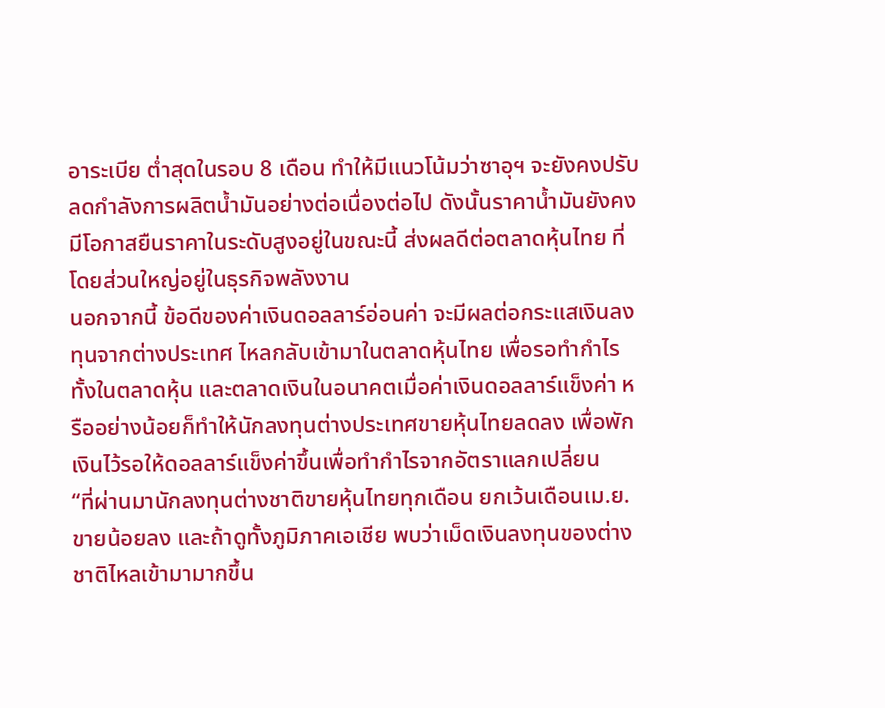อาระเบีย ต่ำสุดในรอบ 8 เดือน ทำให้มีแนวโน้มว่าซาอุฯ จะยังคงปรับลดกำลังการผลิตน้ำมันอย่างต่อเนื่องต่อไป ดังนั้นราคาน้ำมันยังคงมีโอกาสยืนราคาในระดับสูงอยู่ในขณะนี้ ส่งผลดีต่อตลาดหุ้นไทย ที่โดยส่วนใหญ่อยู่ในธุรกิจพลังงาน
นอกจากนี้ ข้อดีของค่าเงินดอลลาร์อ่อนค่า จะมีผลต่อกระแสเงินลงทุนจากต่างประเทศ ไหลกลับเข้ามาในตลาดหุ้นไทย เพื่อรอทำกำไรทั้งในตลาดหุ้น และตลาดเงินในอนาคตเมื่อค่าเงินดอลลาร์แข็งค่า หรืออย่างน้อยก็ทำให้นักลงทุนต่างประเทศขายหุ้นไทยลดลง เพื่อพักเงินไว้รอให้ดอลลาร์แข็งค่าขึ้นเพื่อทำกำไรจากอัตราแลกเปลี่ยน
“ที่ผ่านมานักลงทุนต่างชาติขายหุ้นไทยทุกเดือน ยกเว้นเดือนเม.ย. ขายน้อยลง และถ้าดูทั้งภูมิภาคเอเชีย พบว่าเม็ดเงินลงทุนของต่างชาติไหลเข้ามามากขึ้น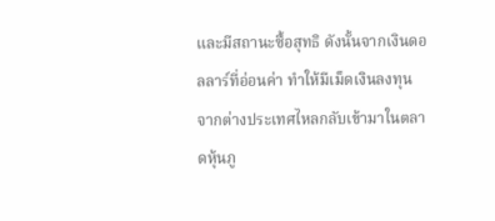และมีสถานะซื้อสุทธิ ดังนั้นจากเงินดอลลาร์ที่อ่อนค่า ทำให้มีเม็ดเงินลงทุนจากต่างประเทศไหลกลับเข้ามาในตลาดหุ้นภู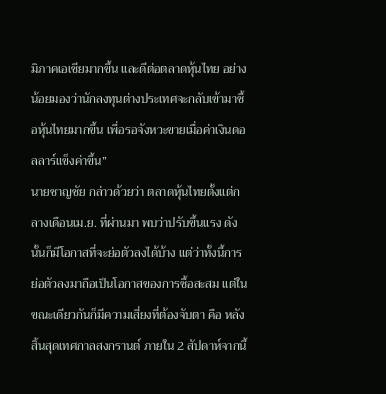มิภาคเอเชียมากขึ้น และดีต่อตลาดหุ้นไทย อย่างน้อยมองว่านักลงทุนต่างประเทศจะกลับเข้ามาซื้อหุ้นไทยมากขึ้น เพื่อรอจังหวะขายเมื่อค่าเงินดอลลาร์แข็งค่าขึ้น”
นายชาญชัย กล่าวด้วยว่า ตลาดหุ้นไทยตั้งแต่กลางเดือนเม.ย. ที่ผ่านมา พบว่าปรับขึ้นแรง ดังนั้นก็มีโอกาสที่จะย่อตัวลงได้บ้าง แต่ว่าทั้งนี้การย่อตัวลงมาถือเป็นโอกาสของการซื้อสะสม แต่ในขณะเดียวกันก็มีความเสี่ยงที่ต้องจับตา คือ หลังสิ้นสุดเทศกาลสงกรานต์ ภายใน 2 สัปดาห์จากนี้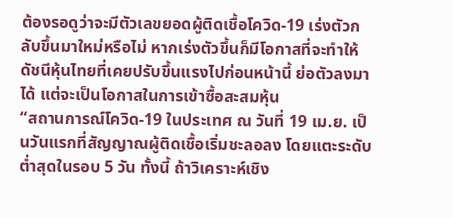ต้องรอดูว่าจะมีตัวเลขยอดผู้ติดเชื้อโควิด-19 เร่งตัวกลับขึ้นมาใหม่หรือไม่ หากเร่งตัวขึ้นก็มีโอกาสที่จะทำให้ดัชนีหุ้นไทยที่เคยปรับขึ้นแรงไปก่อนหน้านี้ ย่อตัวลงมาได้ แต่จะเป็นโอกาสในการเข้าซื้อสะสมหุ้น
“สถานการณ์โควิด-19 ในประเทศ ณ วันที่ 19 เม.ย. เป็นวันแรกที่สัญญาณผู้ติดเชื้อเริ่มชะลอลง โดยแตะระดับต่ำสุดในรอบ 5 วัน ทั้งนี้ ถ้าวิเคราะห์เชิง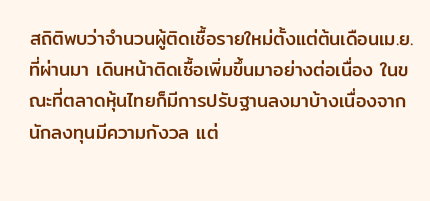สถิติพบว่าจำนวนผู้ติดเชื้อรายใหม่ตั้งแต่ต้นเดือนเม.ย. ที่ผ่านมา เดินหน้าติดเชื้อเพิ่มขึ้นมาอย่างต่อเนื่อง ในขณะที่ตลาดหุ้นไทยก็มีการปรับฐานลงมาบ้างเนื่องจากนักลงทุนมีความกังวล แต่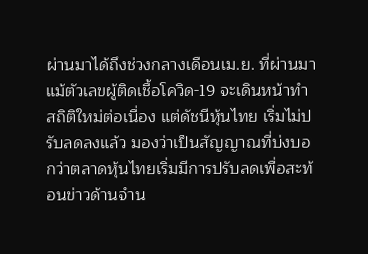ผ่านมาได้ถึงช่วงกลางเดือนเม.ย. ที่ผ่านมา แม้ตัวเลขผู้ติดเชื้อโควิด-19 จะเดินหน้าทำสถิติใหม่ต่อเนื่อง แต่ดัชนีหุ้นไทย เริ่มไม่ปรับลดลงแล้ว มองว่าเป็นสัญญาณที่บ่งบอกว่าตลาดหุ้นไทยเริ่มมีการปรับลดเพื่อสะท้อนข่าวด้านจำน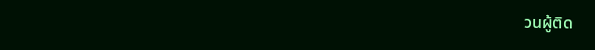วนผู้ติด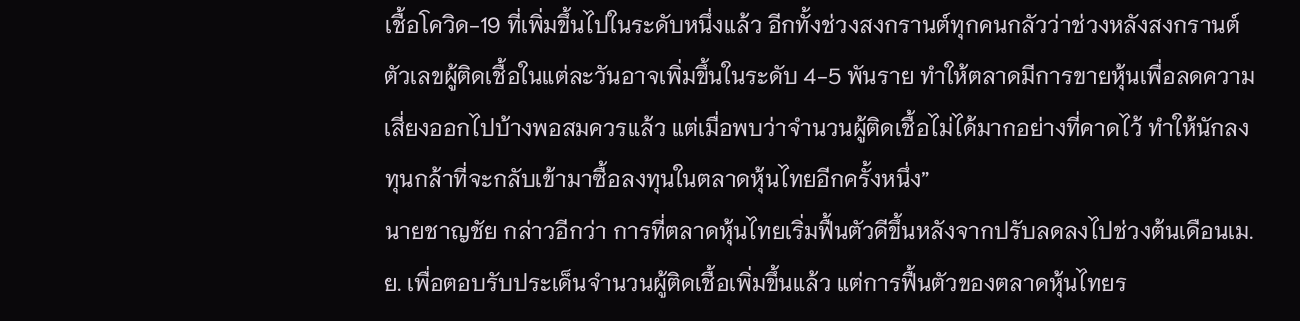เชื้อโควิด-19 ที่เพิ่มขึ้นไปในระดับหนึ่งแล้ว อีกทั้งช่วงสงกรานต์ทุกคนกลัวว่าช่วงหลังสงกรานต์ตัวเลขผู้ติดเชื้อในแต่ละวันอาจเพิ่มขึ้นในระดับ 4-5 พันราย ทำให้ตลาดมีการขายหุ้นเพื่อลดความเสี่ยงออกไปบ้างพอสมควรแล้ว แต่เมื่อพบว่าจำนวนผู้ติดเชื้อไม่ได้มากอย่างที่คาดไว้ ทำให้นักลงทุนกล้าที่จะกลับเข้ามาซื้อลงทุนในตลาดหุ้นไทยอีกครั้งหนึ่ง”
นายชาญชัย กล่าวอีกว่า การที่ตลาดหุ้นไทยเริ่มฟื้นตัวดีขึ้นหลังจากปรับลดลงไปช่วงต้นเดือนเม.ย. เพื่อตอบรับประเด็นจำนวนผู้ติดเชื้อเพิ่มขึ้นแล้ว แต่การฟื้นตัวของตลาดหุ้นไทยร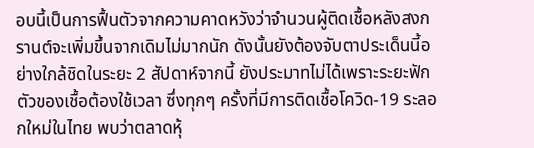อบนี้เป็นการฟื้นตัวจากความคาดหวังว่าจำนวนผู้ติดเชื้อหลังสงกรานต์จะเพิ่มขึ้นจากเดิมไม่มากนัก ดังนั้นยังต้องจับตาประเด็นนี้อย่างใกล้ชิดในระยะ 2 สัปดาห์จากนี้ ยังประมาทไม่ได้เพราะระยะฟักตัวของเชื้อต้องใช้เวลา ซึ่งทุกๆ ครั้งที่มีการติดเชื้อโควิด-19 ระลอกใหม่ในไทย พบว่าตลาดหุ้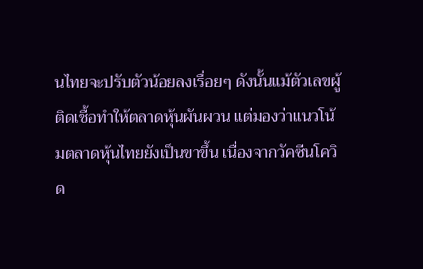นไทยจะปรับตัวน้อยลงเรื่อยๆ ดังนั้นแม้ตัวเลขผู้ติดเชื้อทำให้ตลาดหุ้นผันผวน แต่มองว่าแนวโน้มตลาดหุ้นไทยยังเป็นขาขึ้น เนื่องจากวัคซีนโควิด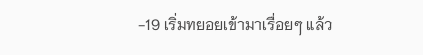-19 เริ่มทยอยเข้ามาเรื่อยๆ แล้ว